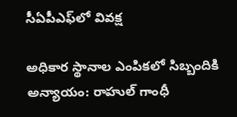సీఏపీఎఫ్‌లో వివక్ష

అధికార స్థానాల ఎంపికలో సిబ్బందికి అన్యాయం: రాహుల్ గాంధీ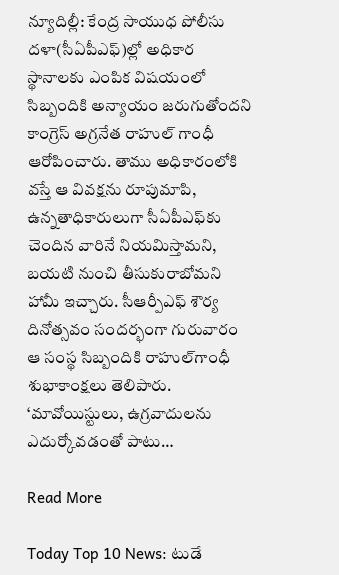న్యూదిల్లీ: కేంద్ర సాయుధ పోలీసు దళా(సీఏపీఎఫ్)ల్లో అధికార స్థానాలకు ఎంపిక విషయంలో సిబ్బందికి అన్యాయం జరుగుతోందని కాంగ్రెస్ అగ్రనేత రాహుల్ గాంధీ ఆరోపించారు. తాము అధికారంలోకి వస్తే ఆ వివక్షను రూపుమాపి, ఉన్నతాధికారులుగా సీఏపీఎఫ్‌కు చెందిన వారినే నియమిస్తామని, బయటి నుంచి తీసుకురాబోమని హామీ ఇచ్చారు. సీఆర్పీఎఫ్ శౌర్య దినోత్సవం సందర్భంగా గురువారం ఆ సంస్థ సిబ్బందికి రాహుల్‌గాంధీ శుభాకాంక్షలు తెలిపారు. ‘మావోయిస్టులు, ఉగ్రవాదులను ఎదుర్కోవడంతో పాటు…

Read More

Today Top 10 News: టుడే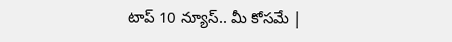టాప్ 10 న్యూస్.. మీ కోసమే |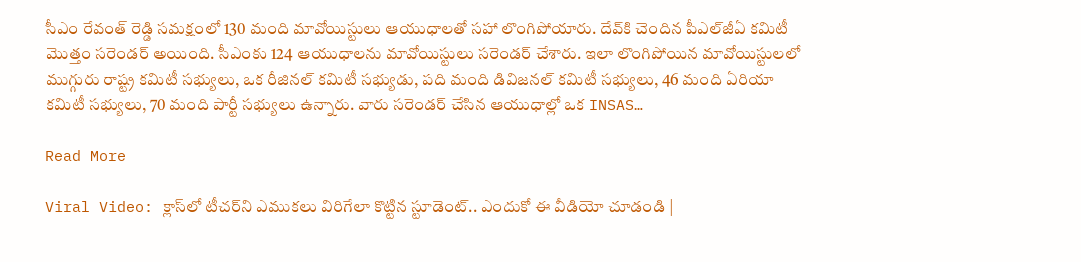సీఎం రేవంత్ రెడ్డి సమక్షంలో 130 మంది మావోయిస్టులు ఆయుధాలతో సహా లొంగిపోయారు. దేవ్‌కి చెందిన పీఎల్‌జీఏ కమిటీ మొత్తం సరెండర్ అయింది. సీఎంకు 124 ఆయుధాలను మావోయిస్టులు సరెండర్ చేశారు. ఇలా లొంగిపోయిన మావోయిస్టులలో ముగ్గురు రాష్ట్ర కమిటీ సభ్యులు, ఒక రీజినల్ కమిటీ సభ్యుడు, పది మంది డివిజనల్ కమిటీ సభ్యులు, 46 మంది ఏరియా కమిటీ సభ్యులు, 70 మంది పార్టీ సభ్యులు ఉన్నారు. వారు సరెండర్ చేసిన ఆయుధాల్లో ఒక INSAS…

Read More

Viral Video: క్లాస్‌లో టీచర్‌ని ఎముకలు విరిగేలా కొట్టిన స్టూడెంట్.. ఎందుకో ఈ వీడియో చూడండి |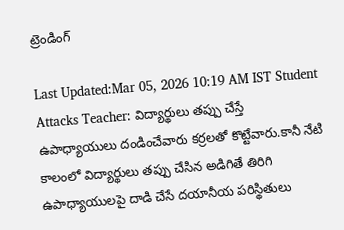ట్రెండింగ్

Last Updated:Mar 05, 2026 10:19 AM IST Student Attacks Teacher: విద్యార్థులు తప్పు చేస్తే ఉపాధ్యాయులు దండించేవారు కర్రలతో కొట్టేవారు.కానీ నేటి కాలంలో విద్యార్థులు తప్పు చేసిన అడిగితే తిరిగి ఉపాధ్యాయులపై దాడి చేసే దయానీయ పరిస్థితులు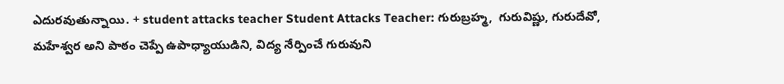ఎదురవుతున్నాయి. + student attacks teacher Student Attacks Teacher: గురుబ్రహ్మ,  గురువిష్ణు, గురుదేవో, మహేశ్వర అని పాఠం చెప్పే ఉపాధ్యాయుడిని, విద్య నేర్పించే గురువుని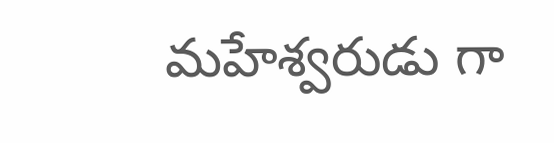మహేశ్వరుడు గా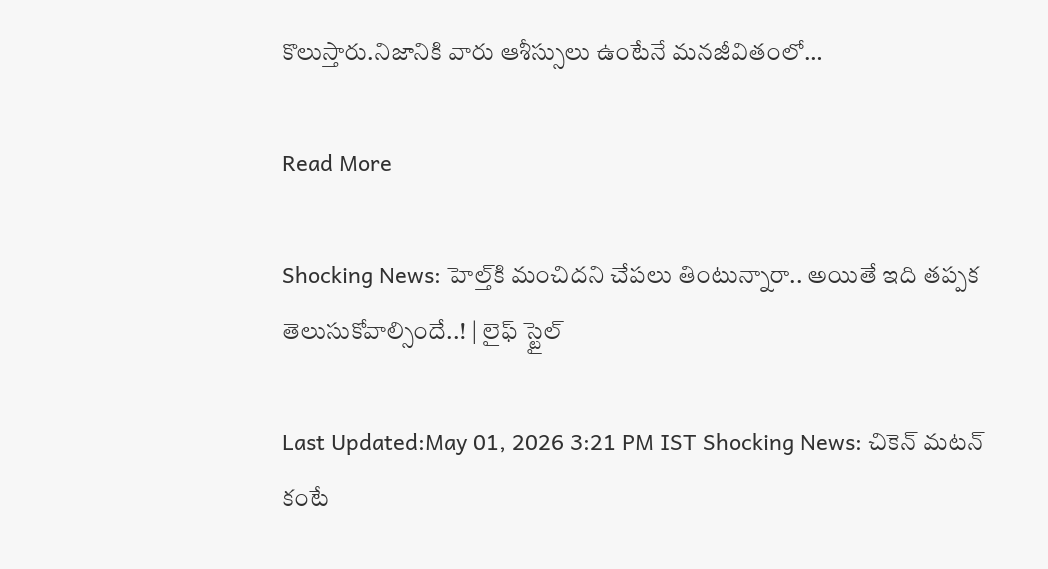కొలుస్తారు.నిజానికి వారు ఆశీస్సులు ఉంటేనే మనజీవితంలో…

Read More

Shocking News: హెల్త్‌కి మంచిదని చేపలు తింటున్నారా.. అయితే ఇది తప్పక తెలుసుకోవాల్సిందే..! | లైఫ్ స్టైల్

Last Updated:May 01, 2026 3:21 PM IST Shocking News: చికెన్ మటన్ కంటే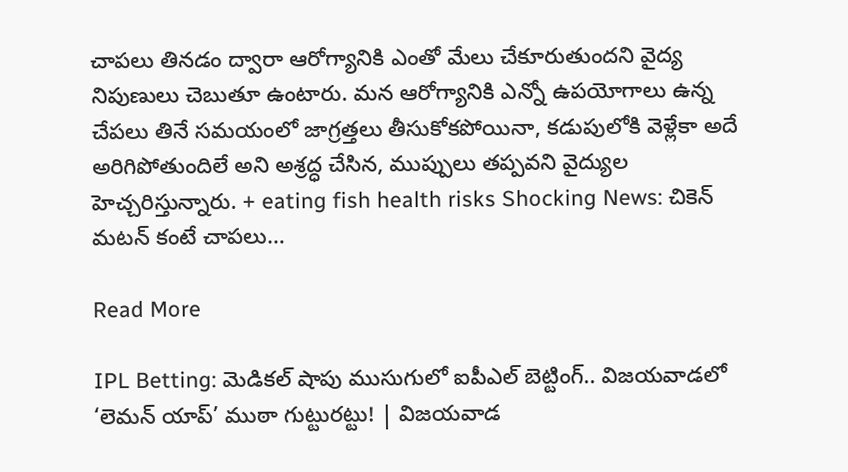చాపలు తినడం ద్వారా ఆరోగ్యానికి ఎంతో మేలు చేకూరుతుందని వైద్య నిపుణులు చెబుతూ ఉంటారు. మన ఆరోగ్యానికి ఎన్నో ఉపయోగాలు ఉన్న చేపలు తినే సమయంలో జాగ్రత్తలు తీసుకోకపోయినా, కడుపులోకి వెళ్లేకా అదే అరిగిపోతుందిలే అని అశ్రద్ధ చేసిన, ముప్పులు తప్పవని వైద్యుల హెచ్చరిస్తున్నారు. + eating fish health risks Shocking News: చికెన్ మటన్ కంటే చాపలు…

Read More

IPL Betting: మెడికల్ షాపు ముసుగులో ఐపీఎల్ బెట్టింగ్.. విజయవాడలో ‘లెమన్ యాప్’ ముఠా గుట్టురట్టు! | విజయవాడ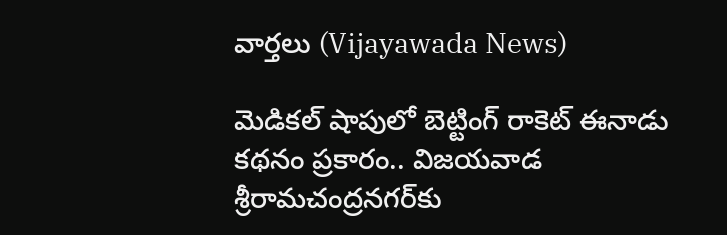వార్తలు (Vijayawada News)

మెడికల్ షాపులో బెట్టింగ్ రాకెట్ ఈనాడు కథనం ప్రకారం.. విజయవాడ శ్రీరామచంద్రనగర్‌కు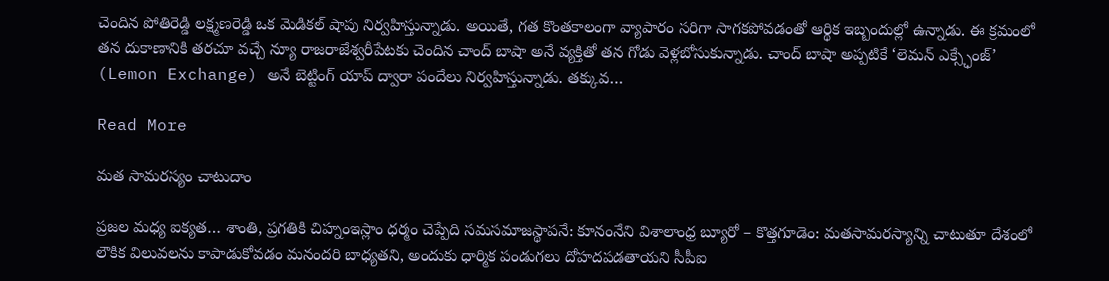చెందిన పోతిరెడ్డి లక్ష్మణరెడ్డి ఒక మెడికల్ షాపు నిర్వహిస్తున్నాడు. అయితే, గత కొంతకాలంగా వ్యాపారం సరిగా సాగకపోవడంతో ఆర్థిక ఇబ్బందుల్లో ఉన్నాడు. ఈ క్రమంలో తన దుకాణానికి తరచూ వచ్చే న్యూ రాజరాజేశ్వరీపేటకు చెందిన చాంద్ బాషా అనే వ్యక్తితో తన గోడు వెళ్లబోసుకున్నాడు. చాంద్ బాషా అప్పటికే ‘లెమన్ ఎక్స్ఛేంజ్’ (Lemon Exchange) అనే బెట్టింగ్ యాప్ ద్వారా పందేలు నిర్వహిస్తున్నాడు. తక్కువ…

Read More

మత సామరస్యం చాటుదాం

ప్రజల మధ్య ఐక్యత… శాంతి, ప్రగతికి చిహ్నంఇస్లాం ధర్మం చెప్పేది సమసమాజస్థాపనే: కూనంనేని విశాలాంధ్ర బ్యూరో – కొత్తగూడెం: మతసామరస్యాన్ని చాటుతూ దేశంలో లౌకిక విలువలను కాపాడుకోవడం మనందరి బాధ్యతని, అందుకు ధార్మిక పండుగలు దోహదపడతాయని సీపీఐ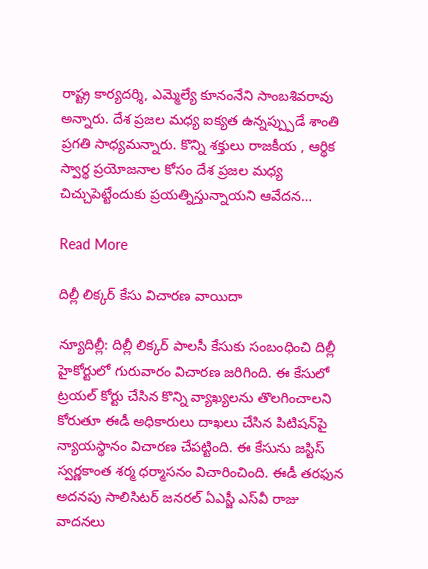రాష్ట్ర కార్యదర్శి, ఎమ్మెల్యే కూనంనేని సాంబశివరావు అన్నారు. దేశ ప్రజల మధ్య ఐక్యత ఉన్నప్ప్పుడే శాంతి ప్రగతి సాధ్యమన్నారు. కొన్ని శక్తులు రాజకీయ , ఆర్థిక స్వార్థ ప్రయోజనాల కోసం దేశ ప్రజల మధ్య చిచ్చుపెట్టేందుకు ప్రయత్నిస్తున్నాయని ఆవేదన…

Read More

దిల్లీ లిక్కర్ కేసు విచారణ వాయిదా

న్యూదిల్లీ: దిల్లీ లిక్కర్ పాలసీ కేసుకు సంబంధించి దిల్లీ హైకోర్టులో గురువారం విచారణ జరిగింది. ఈ కేసులో ట్రయల్ కోర్టు చేసిన కొన్ని వ్యాఖ్యలను తొలగించాలని కోరుతూ ఈడీ అధికారులు దాఖలు చేసిన పిటిషన్‌పై న్యాయస్థానం విచారణ చేపట్టింది. ఈ కేసును జస్టిస్ స్వర్ణకాంత శర్మ ధర్మాసనం విచారించింది. ఈడీ తరఫున అదనపు సాలిసిటర్ జనరల్ ఏఎస్జీ ఎస్‌వీ రాజు వాదనలు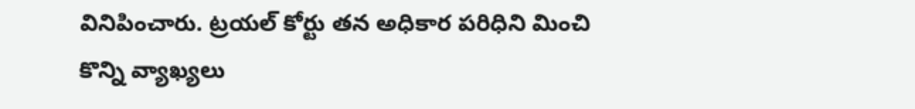వినిపించారు. ట్రయల్ కోర్టు తన అధికార పరిధిని మించి కొన్ని వ్యాఖ్యలు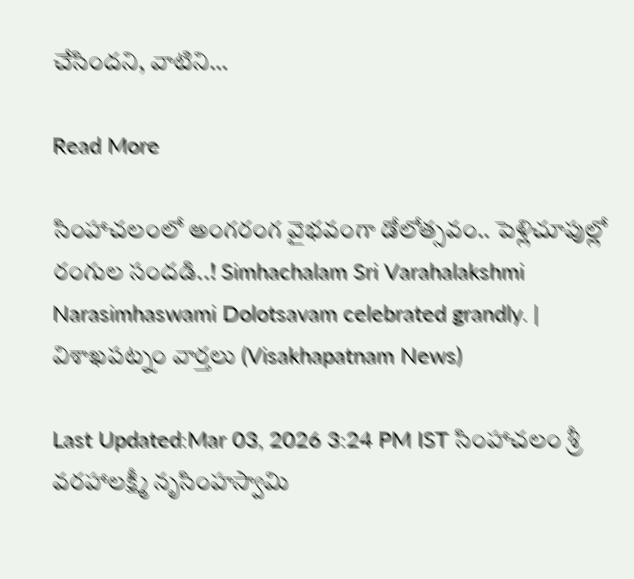చేసిందని, వాటిని…

Read More

సింహాచలంలో అంగరంగ వైభవంగా డోలోత్సవం.. పెళ్లిచూపుల్లో రంగుల సందడి..! Simhachalam Sri Varahalakshmi Narasimhaswami Dolotsavam celebrated grandly. | విశాఖపట్నం వార్తలు (Visakhapatnam News)

Last Updated:Mar 03, 2026 3:24 PM IST సింహాచలం శ్రీ వరహాలక్ష్మీ నృసింహస్వామి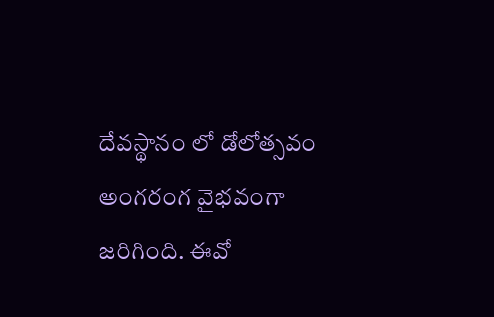దేవస్థానం లో డోలోత్సవం అంగరంగ వైభవంగా జరిగింది. ఈవో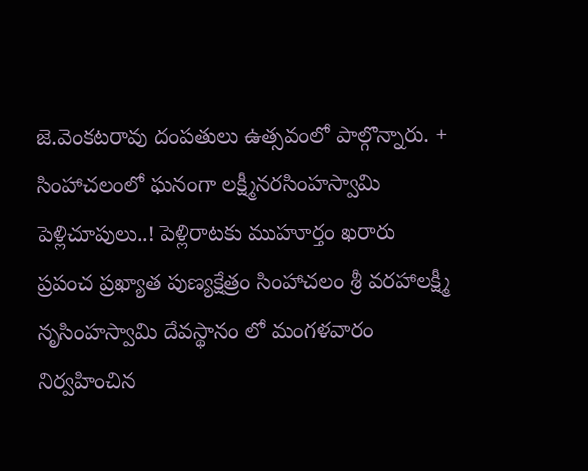జె.వెంకటరావు దంపతులు ఉత్సవంలో పాల్గొన్నారు. + సింహాచలంలో ఘనంగా లక్ష్మీనరసింహస్వామి పెళ్లిచూపులు..! పెళ్లిరాటకు ముహూర్తం ఖరారు ప్రపంచ ప్రఖ్యాత పుణ్యక్షేత్రం సింహాచలం శ్రీ వరహాలక్ష్మీ నృసింహస్వామి దేవస్థానం లో మంగళవారం నిర్వహించిన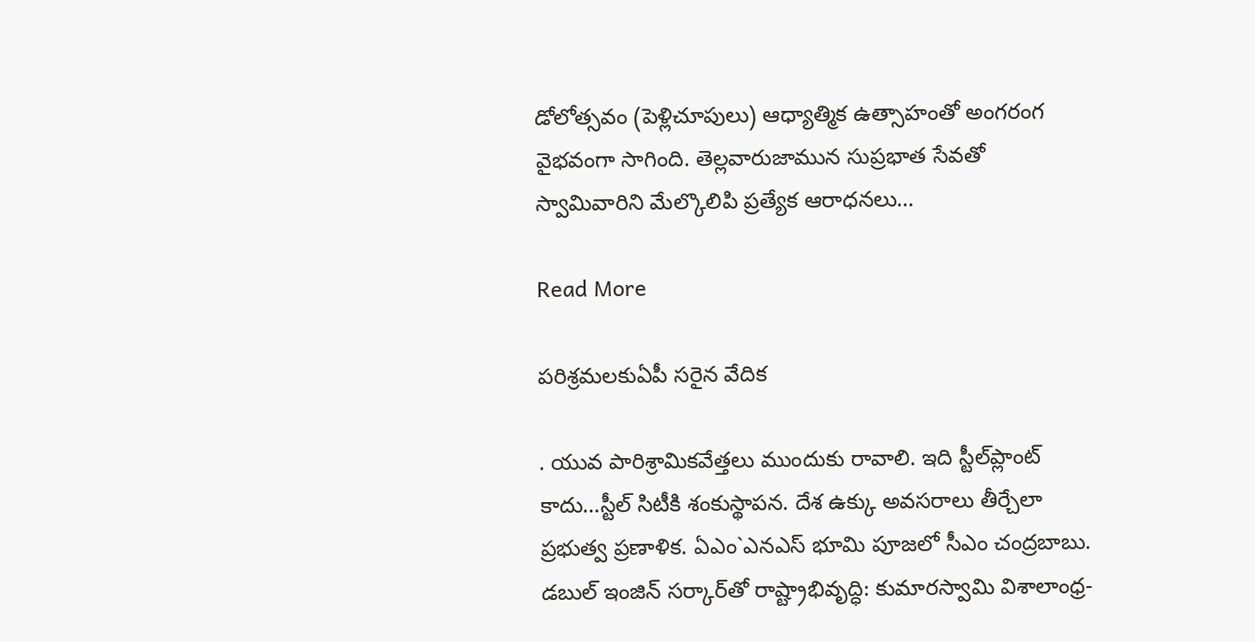డోలోత్సవం (పెళ్లిచూపులు) ఆధ్యాత్మిక ఉత్సాహంతో అంగరంగ వైభవంగా సాగింది. తెల్లవారుజామున సుప్రభాత సేవతో స్వామివారిని మేల్కొలిపి ప్రత్యేక ఆరాధనలు…

Read More

పరిశ్రమలకుఏపీ సరైన వేదిక

. యువ పారిశ్రామికవేత్తలు ముందుకు రావాలి. ఇది స్టీల్‌ప్లాంట్ కాదు…స్టీల్ సిటీకి శంకుస్థాపన. దేశ ఉక్కు అవసరాలు తీర్చేలా ప్రభుత్వ ప్రణాళిక. ఏఎం`ఎనఎస్ భూమి పూజలో సీఎం చంద్రబాబు. డబుల్ ఇంజిన్ సర్కార్‌తో రాష్ట్రాభివృద్ధి: కుమారస్వామి విశాలాంధ్ర-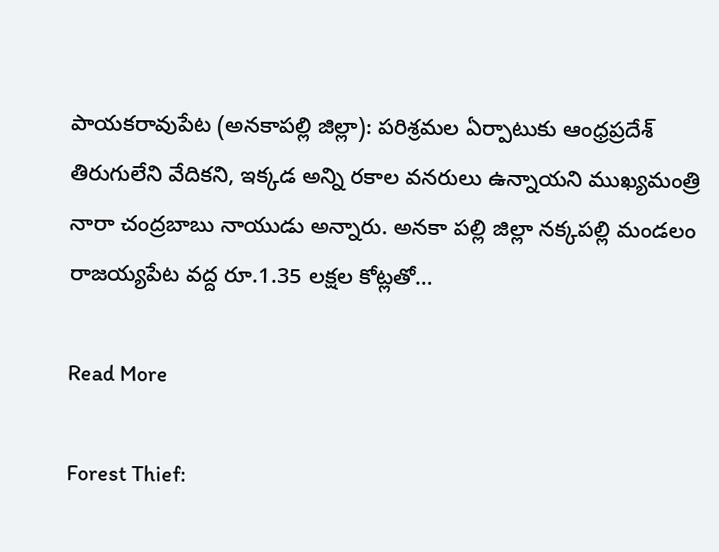పాయకరావుపేట (అనకాపల్లి జిల్లా): పరిశ్రమల ఏర్పాటుకు ఆంధ్రప్రదేశ్ తిరుగులేని వేదికని, ఇక్కడ అన్ని రకాల వనరులు ఉన్నాయని ముఖ్యమంత్రి నారా చంద్రబాబు నాయుడు అన్నారు. అనకా పల్లి జిల్లా నక్కపల్లి మండలం రాజయ్యపేట వద్ద రూ.1.35 లక్షల కోట్లతో…

Read More

Forest Thief: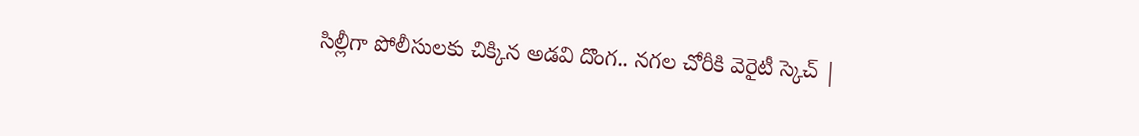సిల్లీగా పోలీసులకు చిక్కిన అడవి దొంగ.. నగల చోరీకి వెరైటీ స్కెచ్ |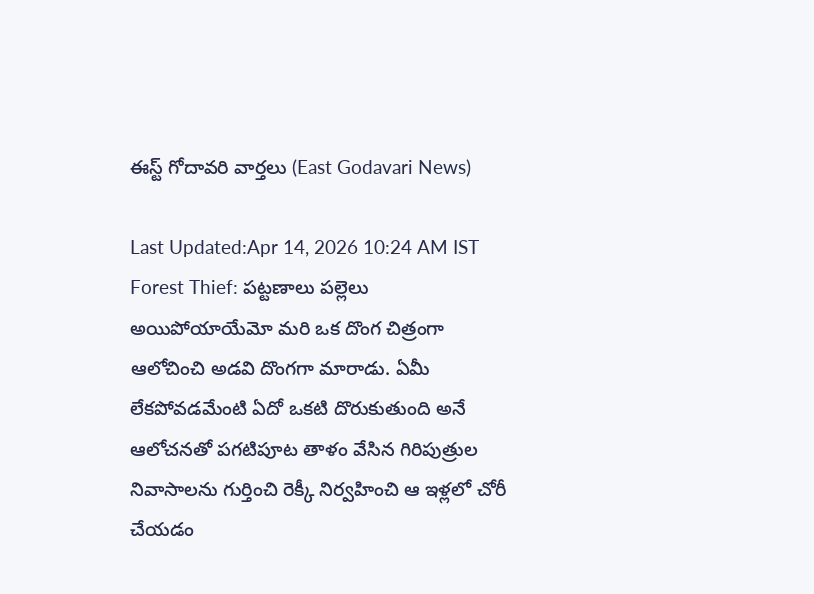ఈస్ట్ గోదావరి వార్తలు (East Godavari News)

Last Updated:Apr 14, 2026 10:24 AM IST Forest Thief: పట్టణాలు పల్లెలు అయిపోయాయేమో మరి ఒక దొంగ చిత్రంగా ఆలోచించి అడవి దొంగగా మారాడు. ఏమీ లేకపోవడమేంటి ఏదో ఒకటి దొరుకుతుంది అనే ఆలోచనతో పగటిపూట తాళం వేసిన గిరిపుత్రుల నివాసాలను గుర్తించి రెక్కీ నిర్వహించి ఆ ఇళ్లలో చోరీ చేయడం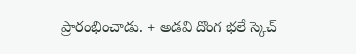ప్రారంభించాడు. + అడవి దొంగ భలే స్కెచ్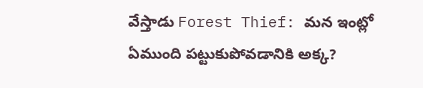వేస్తాడు Forest Thief: మన ఇంట్లో ఏముంది పట్టుకుపోవడానికి అక్క?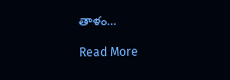తాళం…

Read More